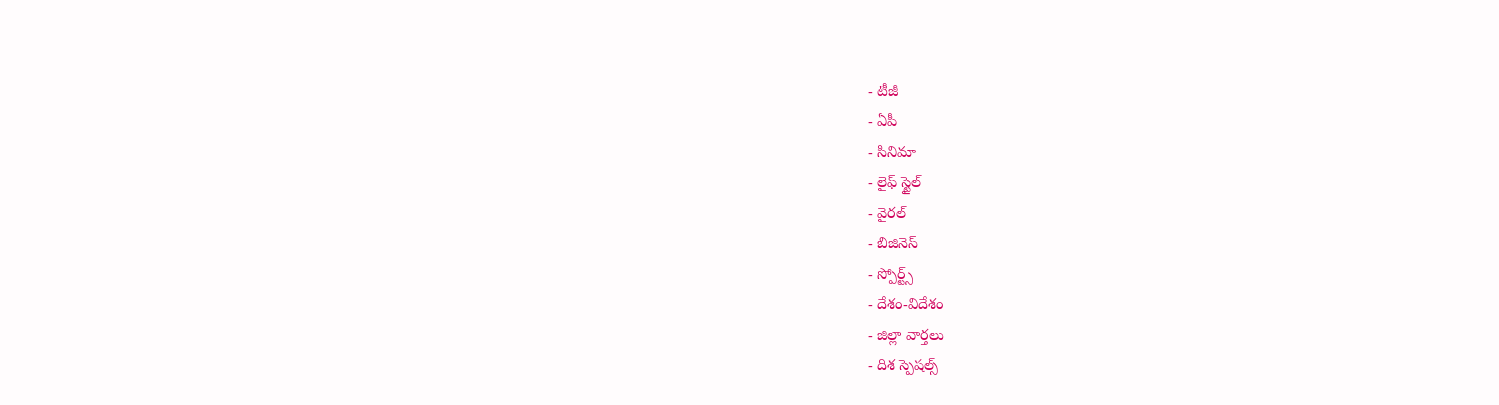- టీజీ
- ఏపీ
- సినిమా
- లైఫ్ స్టైల్
- వైరల్
- బిజినెస్
- స్పోర్ట్స్
- దేశం-విదేశం
- జిల్లా వార్తలు
- దిశ స్పెషల్స్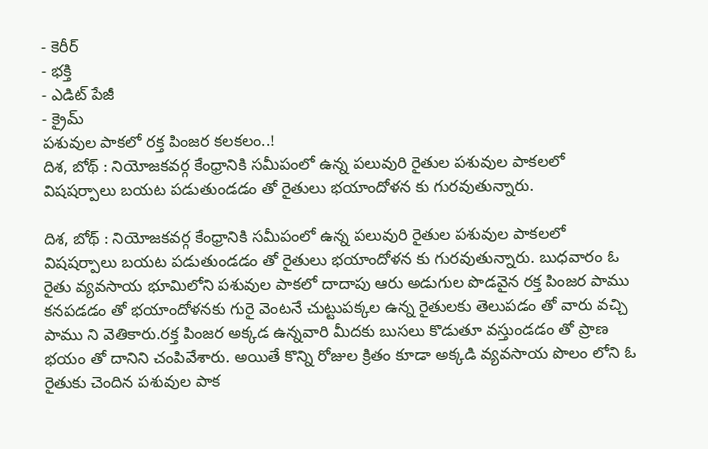- కెరీర్
- భక్తి
- ఎడిట్ పేజీ
- క్రైమ్
పశువుల పాకలో రక్త పింజర కలకలం..!
దిశ, బోథ్ : నియోజకవర్గ కేంధ్రానికి సమీపంలో ఉన్న పలువురి రైతుల పశువుల పాకలలో విషషర్పాలు బయట పడుతుండడం తో రైతులు భయాందోళన కు గురవుతున్నారు.

దిశ, బోథ్ : నియోజకవర్గ కేంధ్రానికి సమీపంలో ఉన్న పలువురి రైతుల పశువుల పాకలలో విషషర్పాలు బయట పడుతుండడం తో రైతులు భయాందోళన కు గురవుతున్నారు. బుధవారం ఓ రైతు వ్యవసాయ భూమిలోని పశువుల పాకలో దాదాపు ఆరు అడుగుల పొడవైన రక్త పింజర పాము కనపడడం తో భయాందోళనకు గురై వెంటనే చుట్టుపక్కల ఉన్న రైతులకు తెలుపడం తో వారు వచ్చి పాము ని వెతికారు.రక్త పింజర అక్కడ ఉన్నవారి మీదకు బుసలు కొడుతూ వస్తుండడం తో ప్రాణ భయం తో దానిని చంపివేశారు. అయితే కొన్ని రోజుల క్రితం కూడా అక్కడి వ్యవసాయ పొలం లోని ఓ రైతుకు చెందిన పశువుల పాక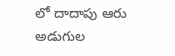లో దాదాపు ఆరు అడుగుల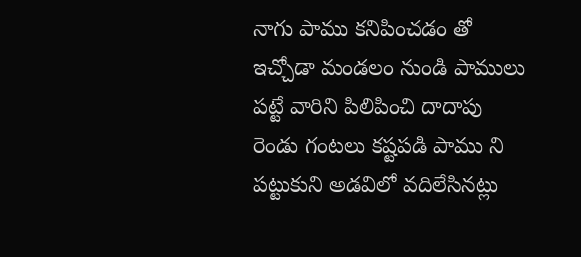నాగు పాము కనిపించడం తో ఇచ్చోడా మండలం నుండి పాములు పట్టే వారిని పిలిపించి దాదాపు రెండు గంటలు కష్టపడి పాము ని పట్టుకుని అడవిలో వదిలేసినట్లు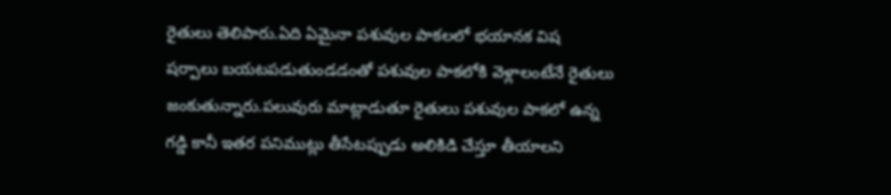రైతులు తెలిపారు.ఏది ఏమైనా పశువుల పాకలలో భయానక విష షర్పాలు బయటపడుతుండడంతో పశువుల పాకలోకి వెళ్లాలంటేనే రైతులు జంకుతున్నారు.పలువురు మాట్లాడుతూ రైతులు పశువుల పాకలో ఉన్న గడ్డి కానీ ఇతర పనిముట్లు తీసేటప్పుడు అలికిడి చేస్తూ తీయాలని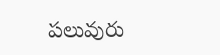పలువురు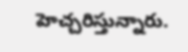హెచ్చరిస్తున్నారు.